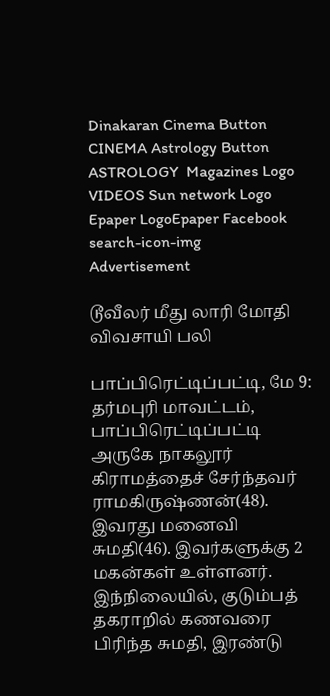Dinakaran Cinema Button CINEMA Astrology Button ASTROLOGY  Magazines Logo VIDEOS Sun network Logo Epaper LogoEpaper Facebook
search-icon-img
Advertisement

டூவீலர் மீது லாரி மோதி விவசாயி பலி

பாப்பிரெட்டிப்பட்டி, மே 9: தர்மபுரி மாவட்டம், பாப்பிரெட்டிப்பட்டி அருகே நாகலூர் கிராமத்தைச் சேர்ந்தவர் ராமகிருஷ்ணன்(48). இவரது மனைவி சுமதி(46). இவர்களுக்கு 2 மகன்கள் உள்ளனர். இந்நிலையில், குடும்பத் தகராறில் கணவரை பிரிந்த சுமதி, இரண்டு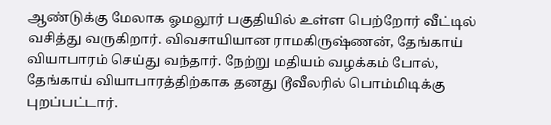ஆண்டுக்கு மேலாக ஓமலூர் பகுதியில் உள்ள பெற்றோர் வீட்டில் வசித்து வருகிறார். விவசாயியான ராமகிருஷ்ணன், தேங்காய் வியாபாரம் செய்து வந்தார். நேற்று மதியம் வழக்கம் போல், தேங்காய் வியாபாரத்திற்காக தனது டூவீலரில் பொம்மிடிக்கு புறப்பட்டார்.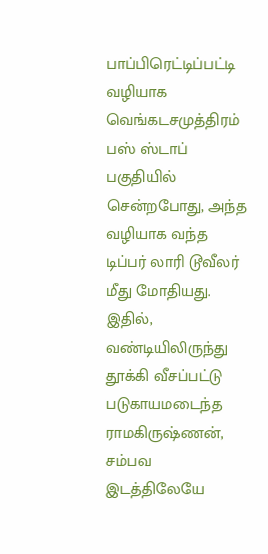பாப்பிரெட்டிப்பட்டி வழியாக வெங்கடசமுத்திரம் பஸ் ஸ்டாப் பகுதியில் சென்றபோது, அந்த வழியாக வந்த டிப்பர் லாரி டூவீலர் மீது மோதியது. இதில், வண்டியிலிருந்து தூக்கி வீசப்பட்டு படுகாயமடைந்த ராமகிருஷ்ணன், சம்பவ இடத்திலேயே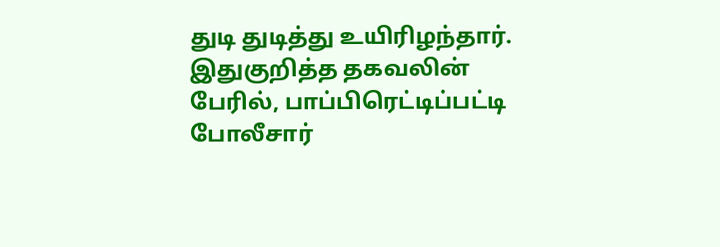துடி துடித்து உயிரிழந்தார். இதுகுறித்த தகவலின் பேரில், பாப்பிரெட்டிப்பட்டி போலீசார்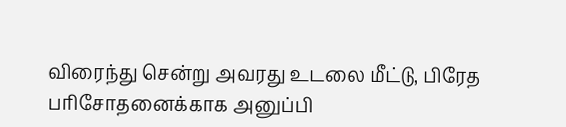விரைந்து சென்று அவரது உடலை மீட்டு, பிரேத பரிசோதனைக்காக அனுப்பி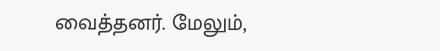வைத்தனர். மேலும்,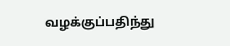வழக்குப்பதிந்து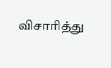விசாரித்து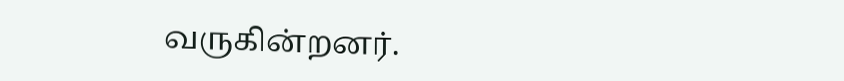வருகின்றனர்.